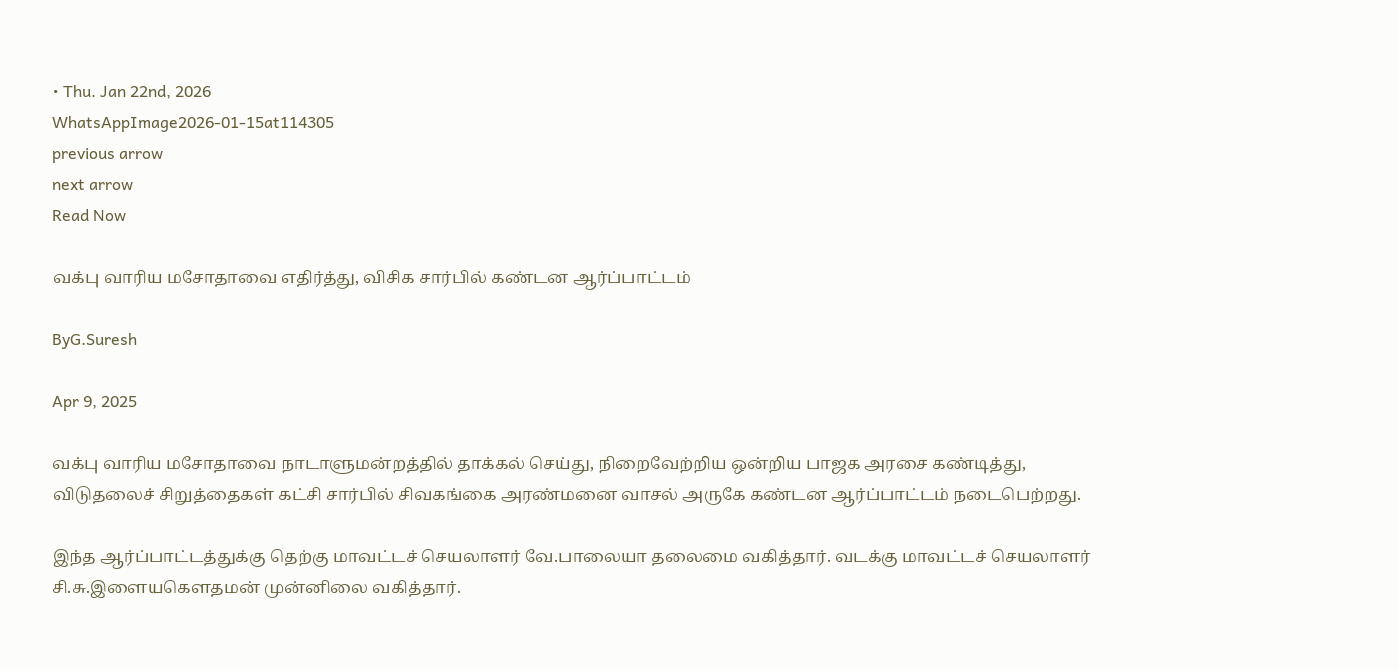• Thu. Jan 22nd, 2026
WhatsAppImage2026-01-15at114305
previous arrow
next arrow
Read Now

வக்பு வாரிய மசோதாவை எதிர்த்து, விசிக சார்பில் கண்டன ஆர்ப்பாட்டம்

ByG.Suresh

Apr 9, 2025

வக்பு வாரிய மசோதாவை நாடாளுமன்றத்தில் தாக்கல் செய்து, நிறைவேற்றிய ஒன்றிய பாஜக அரசை கண்டித்து, விடுதலைச் சிறுத்தைகள் கட்சி சார்பில் சிவகங்கை அரண்மனை வாசல் அருகே கண்டன ஆர்ப்பாட்டம் நடைபெற்றது.

இந்த ஆர்ப்பாட்டத்துக்கு தெற்கு மாவட்டச் செயலாளர் வே.பாலையா தலைமை வகித்தார். வடக்கு மாவட்டச் செயலாளர் சி.சு.இளையகௌதமன் முன்னிலை வகித்தார்.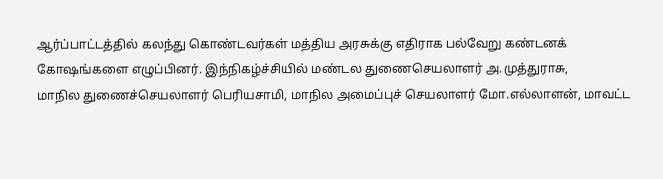ஆர்ப்பாட்டத்தில் கலந்து கொண்டவர்கள் மத்திய அரசுக்கு எதிராக பல்வேறு கண்டனக் கோஷங்களை எழுப்பினர். இந்நிகழ்ச்சியில் மண்டல துணைசெயலாளர் அ.முத்துராசு,
மாநில துணைச்செயலாளர் பெரியசாமி, மாநில அமைப்புச் செயலாளர் மோ.எல்லாளன், மாவட்ட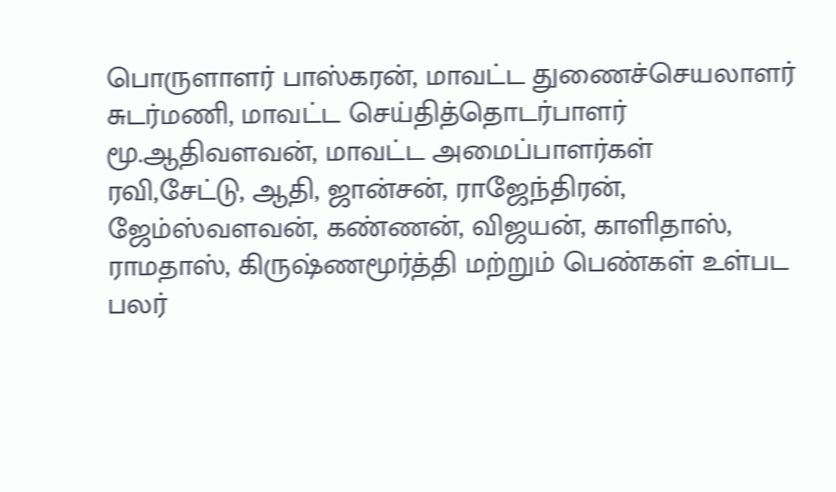பொருளாளர் பாஸ்கரன், மாவட்ட துணைச்செயலாளர்
சுடர்மணி, மாவட்ட செய்தித்தொடர்பாளர் மூ.ஆதிவளவன், மாவட்ட அமைப்பாளர்கள்
ரவி,சேட்டு, ஆதி, ஜான்சன், ராஜேந்திரன், ஜேம்ஸ்வளவன், கண்ணன், விஜயன், காளிதாஸ், ராமதாஸ், கிருஷ்ணமூர்த்தி மற்றும் பெண்கள் உள்பட பலர்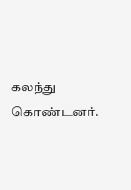கலந்து கொண்டனர்.